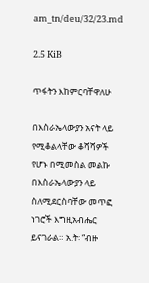am_tn/deu/32/23.md

2.5 KiB

ጥፋትን እከምርባቸዋለሁ

በእስራኤላውያን አናት ላይ የሚቆልላቸው ቆሻሻዎች የሆኑ በሚመስል መልኩ በእስራኤላውያን ላይ ስለሚደርስባቸው መጥፎ ነገሮች እግዚአብሔር ይናገራል። አ.ት፡ “ብዙ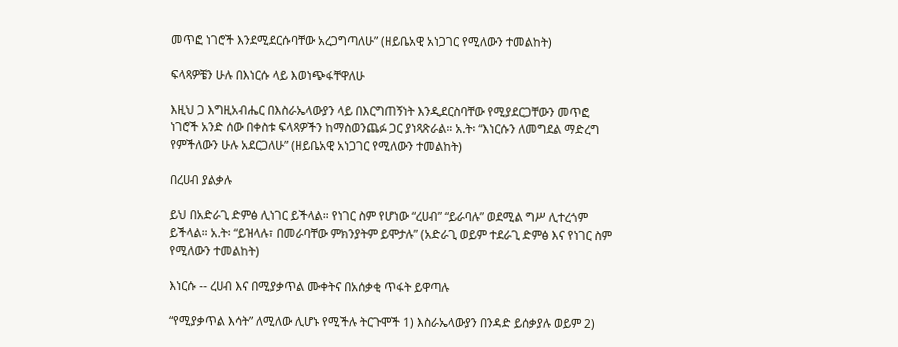መጥፎ ነገሮች እንደሚደርሱባቸው አረጋግጣለሁ” (ዘይቤአዊ አነጋገር የሚለውን ተመልከት)

ፍላጻዎቼን ሁሉ በእነርሱ ላይ እወነጭፋቸዋለሁ

እዚህ ጋ እግዚአብሔር በእስራኤላውያን ላይ በእርግጠኝነት እንዲደርስባቸው የሚያደርጋቸውን መጥፎ ነገሮች አንድ ሰው በቀስቱ ፍላጻዎችን ከማስወንጨፉ ጋር ያነጻጽራል። አ.ት፡ “እነርሱን ለመግደል ማድረግ የምችለውን ሁሉ አደርጋለሁ” (ዘይቤአዊ አነጋገር የሚለውን ተመልከት)

በረሀብ ያልቃሉ

ይህ በአድራጊ ድምፅ ሊነገር ይችላል። የነገር ስም የሆነው “ረሀብ” “ይራባሉ” ወደሚል ግሥ ሊተረጎም ይችላል። አ.ት፡ “ይዝላሉ፣ በመራባቸው ምክንያትም ይሞታሉ” (አድራጊ ወይም ተደራጊ ድምፅ እና የነገር ስም የሚለውን ተመልከት)

እነርሱ -- ረሀብ እና በሚያቃጥል ሙቀትና በአሰቃቂ ጥፋት ይዋጣሉ

“የሚያቃጥል እሳት” ለሚለው ሊሆኑ የሚችሉ ትርጉሞች 1) እስራኤላውያን በንዳድ ይሰቃያሉ ወይም 2)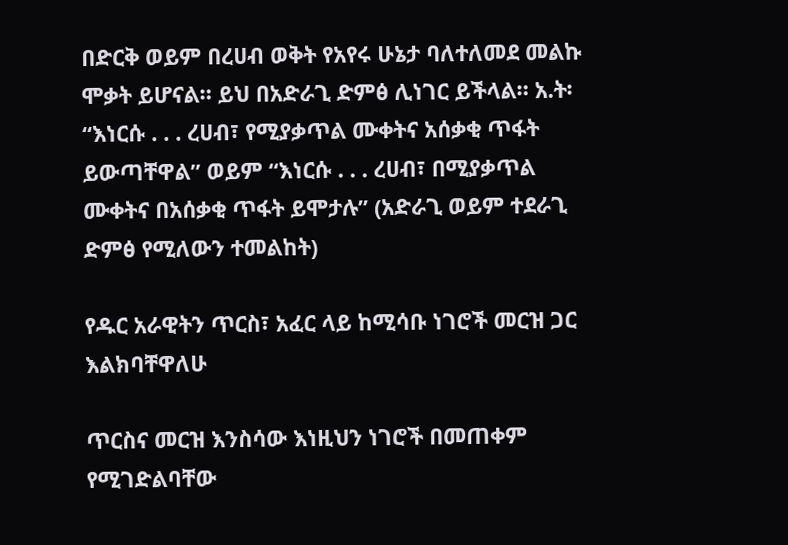በድርቅ ወይም በረሀብ ወቅት የአየሩ ሁኔታ ባለተለመደ መልኩ ሞቃት ይሆናል። ይህ በአድራጊ ድምፅ ሊነገር ይችላል። አ.ት፡ “እነርሱ . . . ረሀብ፣ የሚያቃጥል ሙቀትና አሰቃቂ ጥፋት ይውጣቸዋል” ወይም “እነርሱ . . . ረሀብ፣ በሚያቃጥል ሙቀትና በአሰቃቂ ጥፋት ይሞታሉ” (አድራጊ ወይም ተደራጊ ድምፅ የሚለውን ተመልከት)

የዱር አራዊትን ጥርስ፣ አፈር ላይ ከሚሳቡ ነገሮች መርዝ ጋር እልክባቸዋለሁ

ጥርስና መርዝ እንስሳው እነዚህን ነገሮች በመጠቀም የሚገድልባቸው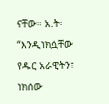ናቸው። አ.ት፡ “እንዲነክሷቸው የዱር አራዊትን፣ ነክሰው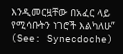እንዲመርዟቸው በአፈር ላይ የሚሳቡትን ነገሮች እልካለሁ” (See: Synecdoche)